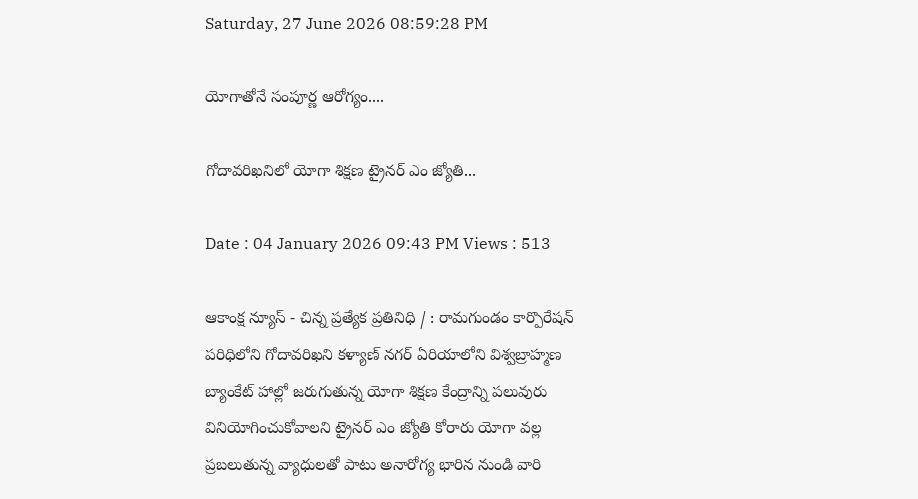Saturday, 27 June 2026 08:59:28 PM

యోగాతోనే సంపూర్ణ ఆరోగ్యం....

గోదావరిఖనిలో యోగా శిక్షణ ట్రైనర్ ఎం జ్యోతి...

Date : 04 January 2026 09:43 PM Views : 513

ఆకాంక్ష న్యూస్ - చిన్న ప్రత్యేక ప్రతినిధి / : రామగుండం కార్పొరేషన్ పరిధిలోని గోదావరిఖని కళ్యాణ్ నగర్ ఏరియాలోని విశ్వబ్రాహ్మణ బ్యాంకేట్ హాల్లో జరుగుతున్న యోగా శిక్షణ కేంద్రాన్ని పలువురు వినియోగించుకోవాలని ట్రైనర్ ఎం జ్యోతి కోరారు యోగా వల్ల ప్రబలుతున్న వ్యాధులతో పాటు అనారోగ్య భారిన నుండి వారి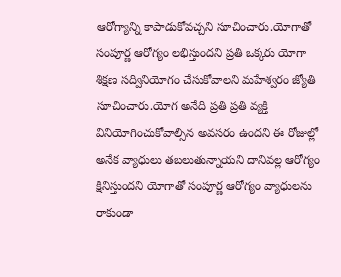ఆరోగ్యాన్ని కాపాడుకోవచ్చని సూచించారు.యోగాతో సంపూర్ణ ఆరోగ్యం లభిస్తుందని ప్రతి ఒక్కరు యోగా శిక్షణ సద్వినియోగం చేసుకోవాలని మహేశ్వరం జ్యోతి సూచించారు.యోగ అనేది ప్రతి ప్రతి వ్యక్తి వినియోగించుకోవాల్సిన అవసరం ఉందని ఈ రోజుల్లో అనేక వ్యాధులు తబలుతున్నాయని దానివల్ల ఆరోగ్యం క్షినిస్తుందని యోగాతో సంపూర్ణ ఆరోగ్యం వ్యాధులను రాకుండా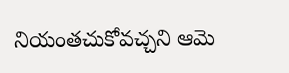నియంతచుకోవచ్చని ఆమె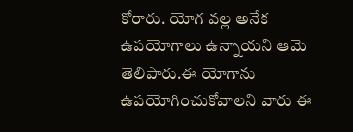కోరారు. యోగ వల్ల అనేక ఉపయోగాలు ఉన్నాయని ఆమె తెలిపారు.ఈ యోగాను ఉపయోగించుకోవాలని వారు ఈ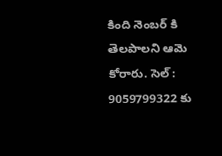కింది నెంబర్ కి తెలపాలని ఆమె కోరారు. సెల్ : 9059799322 కు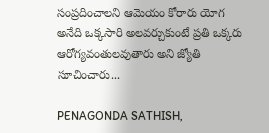సంప్రదించాలని ఆమెయం కోరారు యోగ అనేది ఒక్కసారి అలవర్చుకుంటే ప్రతి ఒక్కరు ఆరోగ్యవంతులవుతారు అని జ్యోతి సూచించారు...

PENAGONDA SATHISH,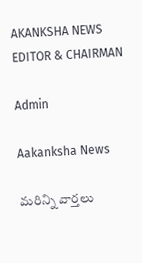AKANKSHA NEWS EDITOR & CHAIRMAN

Admin

Aakanksha News

మరిన్ని వార్తలు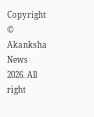Copyright © Akanksha News 2026. All right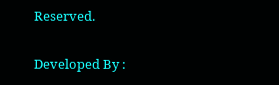Reserved.

Developed By :